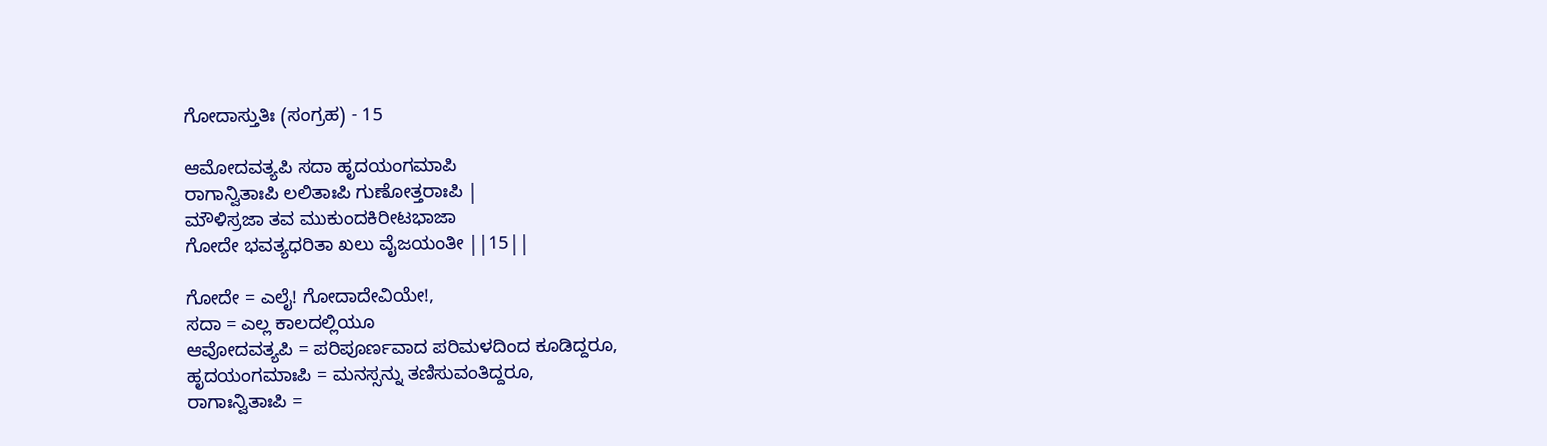ಗೋದಾಸ್ತುತಿಃ (ಸಂಗ್ರಹ) - 15

ಆಮೋದವತ್ಯಪಿ ಸದಾ ಹೃದಯಂಗಮಾಪಿ
ರಾಗಾನ್ವಿತಾಃಪಿ ಲಲಿತಾಃಪಿ ಗುಣೋತ್ತರಾಃಪಿ |
ಮೌಳಿಸ್ರಜಾ ತವ ಮುಕುಂದಕಿರೀಟಭಾಜಾ
ಗೋದೇ ಭವತ್ಯಧರಿತಾ ಖಲು ವೈಜಯಂತೀ ||15||

ಗೋದೇ = ಎಲೈ! ಗೋದಾದೇವಿಯೇ!,
ಸದಾ = ಎಲ್ಲ ಕಾಲದಲ್ಲಿಯೂ
ಆವೋದವತ್ಯಪಿ = ಪರಿಪೂರ್ಣವಾದ ಪರಿಮಳದಿಂದ ಕೂಡಿದ್ದರೂ,
ಹೃದಯಂಗಮಾಃಪಿ = ಮನಸ್ಸನ್ನು ತಣಿಸುವಂತಿದ್ದರೂ,
ರಾಗಾಃನ್ವಿತಾಃಪಿ =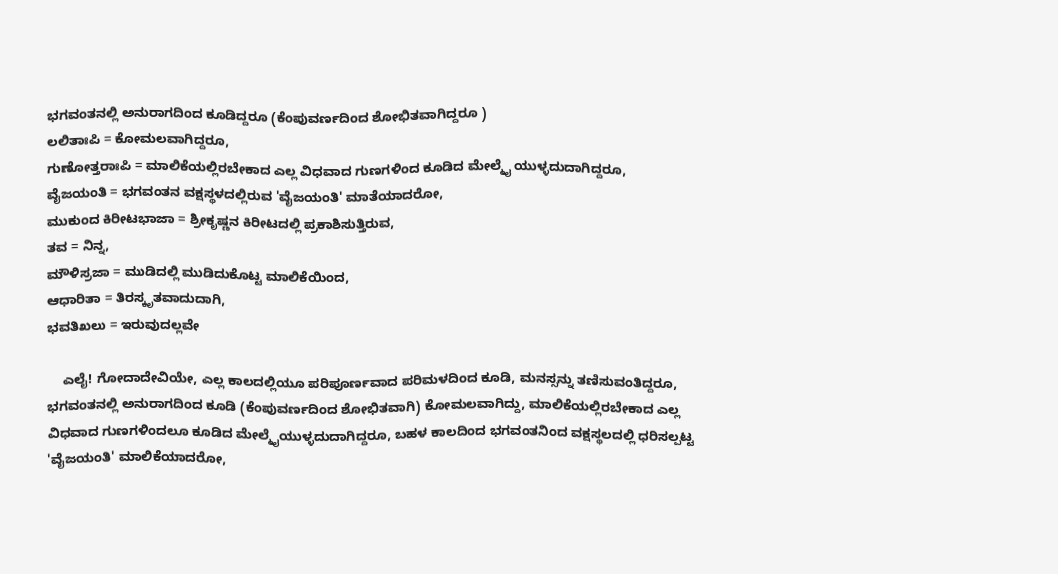ಭಗವಂತನಲ್ಲಿ ಅನುರಾಗದಿಂದ ಕೂಡಿದ್ದರೂ (ಕೆಂಪುವರ್ಣದಿಂದ ಶೋಭಿತವಾಗಿದ್ದರೂ )
ಲಲಿತಾಃಪಿ = ಕೋಮಲವಾಗಿದ್ದರೂ,
ಗುಣೋತ್ತರಾಃಪಿ = ಮಾಲಿಕೆಯಲ್ಲಿರಬೇಕಾದ ಎಲ್ಲ ವಿಧವಾದ ಗುಣಗಳಿಂದ ಕೂಡಿದ ಮೇಲ್ಮೈ ಯುಳ್ಳದುದಾಗಿದ್ದರೂ,
ವೈಜಯಂತಿ = ಭಗವಂತನ ವಕ್ಷಸ್ಥಳದಲ್ಲಿರುವ 'ವೈಜಯಂತಿ' ಮಾತೆಯಾದರೋ,
ಮುಕುಂದ ಕಿರೀಟಭಾಜಾ = ಶ್ರೀಕೃಷ್ಣನ ಕಿರೀಟದಲ್ಲಿ ಪ್ರಕಾಶಿಸುತ್ತಿರುವ,
ತವ = ನಿನ್ನ,
ಮೌಳಿಸ್ರಜಾ = ಮುಡಿದಲ್ಲಿ ಮುಡಿದುಕೊಟ್ಟ ಮಾಲಿಕೆಯಿಂದ,
ಆಧಾರಿತಾ = ತಿರಸ್ಕೃತವಾದುದಾಗಿ,
ಭವತಿಖಲು = ಇರುವುದಲ್ಲವೇ

    ಎಲೈ! ಗೋದಾದೇವಿಯೇ, ಎಲ್ಲ ಕಾಲದಲ್ಲಿಯೂ ಪರಿಪೂರ್ಣವಾದ ಪರಿಮಳದಿಂದ ಕೂಡಿ, ಮನಸ್ಸನ್ನು ತಣಿಸುವಂತಿದ್ದರೂ, ಭಗವಂತನಲ್ಲಿ ಅನುರಾಗದಿಂದ ಕೂಡಿ (ಕೆಂಪುವರ್ಣದಿಂದ ಶೋಭಿತವಾಗಿ) ಕೋಮಲವಾಗಿದ್ದು, ಮಾಲಿಕೆಯಲ್ಲಿರಬೇಕಾದ ಎಲ್ಲ ವಿಧವಾದ ಗುಣಗಳಿಂದಲೂ ಕೂಡಿದ ಮೇಲ್ಮೈಯುಳ್ಳದುದಾಗಿದ್ದರೂ, ಬಹಳ ಕಾಲದಿಂದ ಭಗವಂತನಿಂದ ವಕ್ಷಸ್ಥಲದಲ್ಲಿ ಧರಿಸಲ್ಪಟ್ಟ 'ವೈಜಯಂತಿ' ಮಾಲಿಕೆಯಾದರೋ,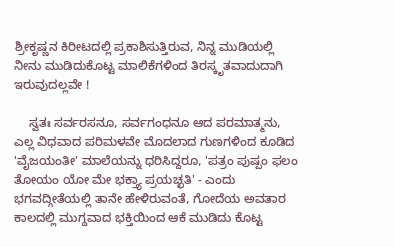ಶ್ರೀಕೃಷ್ಣನ ಕಿರೀಟದಲ್ಲಿ ಪ್ರಕಾಶಿಸುತ್ತಿರುವ, ನಿನ್ನ ಮುಡಿಯಲ್ಲಿ ನೀನು ಮುಡಿದುಕೊಟ್ಟ ಮಾಲಿಕೆಗಳಿಂದ ತಿರಸ್ಕೃತವಾದುದಾಗಿ ಇರುವುದಲ್ಲವೇ !

    ಸ್ವತಃ ಸರ್ವರಸನೂ, ಸರ್ವಗಂಧನೂ ಆದ ಪರಮಾತ್ಮನು, ಎಲ್ಲ ವಿಧವಾದ ಪರಿಮಳವೇ ಮೊದಲಾದ ಗುಣಗಳಿಂದ ಕೂಡಿದ 'ವೈಜಯಂತೀ' ಮಾಲೆಯನ್ನು ಧರಿಸಿದ್ದರೂ, 'ಪತ್ರಂ ಪುಷ್ಪಂ ಫಲಂ ತೋಯಂ ಯೋ ಮೇ ಭಕ್ತ್ಯಾ ಪ್ರಯಚ್ಛತಿ' - ಎಂದು ಭಗವದ್ಗೀತೆಯಲ್ಲಿ ತಾನೇ ಹೇಳಿರುವಂತೆ, ಗೋದೆಯ ಅವತಾರ ಕಾಲದಲ್ಲಿ ಮುಗ್ದವಾದ ಭಕ್ತಿಯಿಂದ ಆಕೆ ಮುಡಿದು ಕೊಟ್ಟ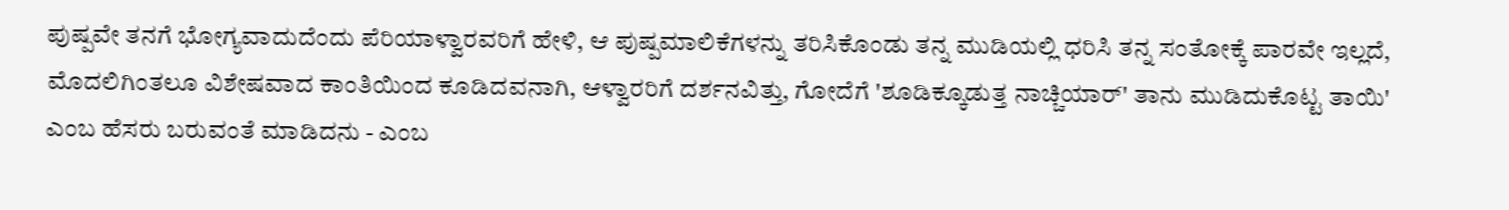ಪುಷ್ಪವೇ ತನಗೆ ಭೋಗ್ಯವಾದುದೆಂದು ಪೆರಿಯಾಳ್ವಾರವರಿಗೆ ಹೇಳಿ, ಆ ಪುಷ್ಪಮಾಲಿಕೆಗಳನ್ನು ತರಿಸಿಕೊಂಡು ತನ್ನ ಮುಡಿಯಲ್ಲಿ ಧರಿಸಿ ತನ್ನ ಸಂತೋಕ್ಕೆ ಪಾರವೇ ಇಲ್ಲದೆ, ಮೊದಲಿಗಿಂತಲೂ ವಿಶೇಷವಾದ ಕಾಂತಿಯಿಂದ ಕೂಡಿದವನಾಗಿ, ಆಳ್ವಾರರಿಗೆ ದರ್ಶನವಿತ್ತು, ಗೋದೆಗೆ 'ಶೂಡಿಕ್ಕೂಡುತ್ತ ನಾಚ್ಚಿಯಾರ್' ತಾನು ಮುಡಿದುಕೊಟ್ಟ ತಾಯಿ' ಎಂಬ ಹೆಸರು ಬರುವಂತೆ ಮಾಡಿದನು - ಎಂಬ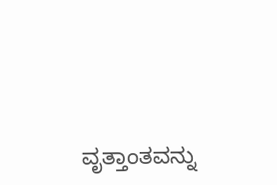ವೃತ್ತಾಂತವನ್ನು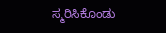ಸ್ಮರಿಸಿಕೊಂಡು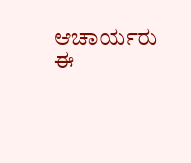ಆಚಾರ್ಯರು ಈ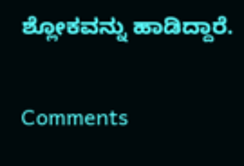ಶ್ಲೋಕವನ್ನು ಹಾಡಿದ್ದಾರೆ.

Comments